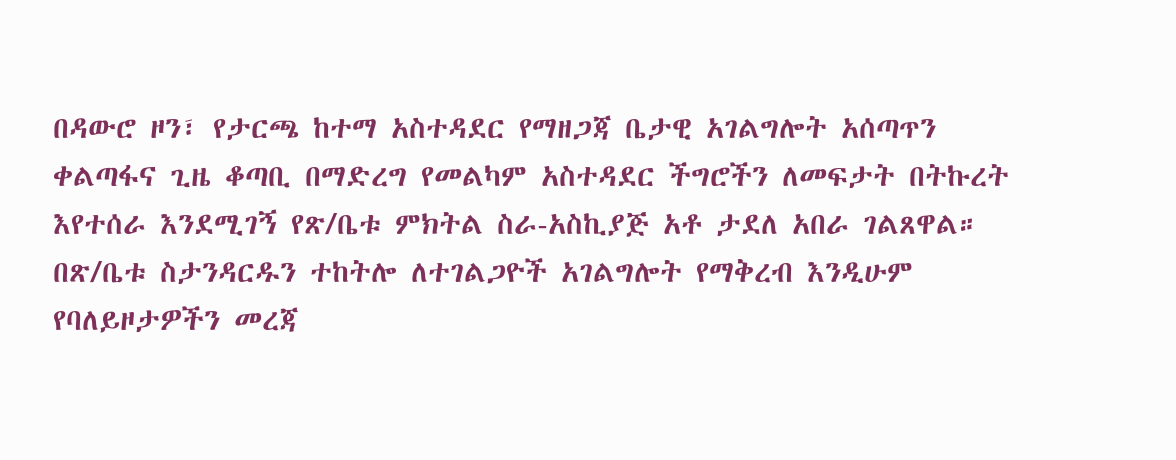በዳውሮ ዞን፣ የታርጫ ከተማ አስተዳደር የማዘጋጃ ቤታዊ አገልግሎት አሰጣጥን ቀልጣፋና ጊዜ ቆጣቢ በማድረግ የመልካም አስተዳደር ችግሮችን ለመፍታት በትኩረት እየተሰራ እንደሚገኝ የጽ/ቤቱ ምክትል ስራ-አስኪያጅ አቶ ታደለ አበራ ገልጸዋል።
በጽ/ቤቱ ስታንዳርዱን ተከትሎ ለተገልጋዮች አገልግሎት የማቅረብ እንዲሁም የባለይዞታዎችን መረጃ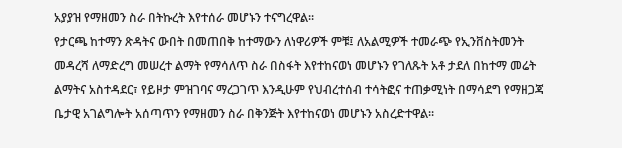አያያዝ የማዘመን ስራ በትኩረት እየተሰራ መሆኑን ተናግረዋል።
የታርጫ ከተማን ጽዳትና ውበት በመጠበቅ ከተማውን ለነዋሪዎች ምቹ፤ ለአልሚዎች ተመራጭ የኢንቨስትመንት መዳረሻ ለማድረግ መሠረተ ልማት የማሳለጥ ስራ በስፋት እየተከናወነ መሆኑን የገለጹት አቶ ታደለ በከተማ መሬት ልማትና አስተዳደር፣ የይዞታ ምዝገባና ማረጋገጥ እንዲሁም የህብረተሰብ ተሳትፎና ተጠቃሚነት በማሳደግ የማዘጋጃ ቤታዊ አገልግሎት አሰጣጥን የማዘመን ስራ በቅንጅት እየተከናወነ መሆኑን አስረድተዋል።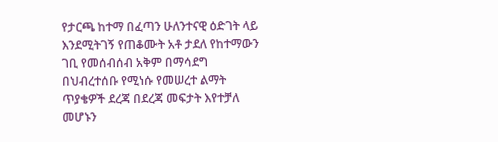የታርጫ ከተማ በፈጣን ሁለንተናዊ ዕድገት ላይ እንደሚትገኝ የጠቆሙት አቶ ታደለ የከተማውን ገቢ የመሰብሰብ አቅም በማሳደግ በህብረተሰቡ የሚነሱ የመሠረተ ልማት ጥያቄዎች ደረጃ በደረጃ መፍታት እየተቻለ መሆኑን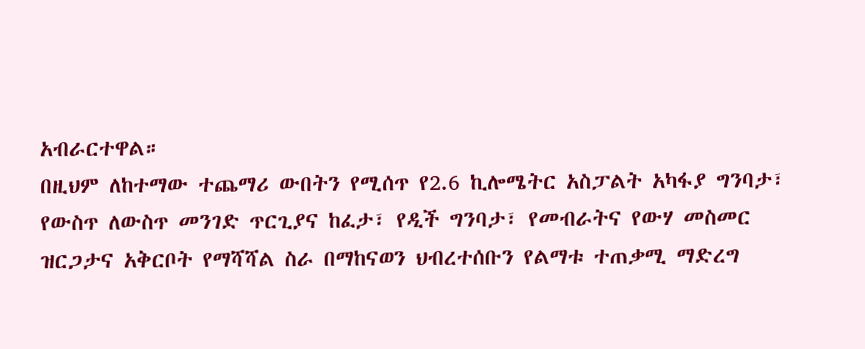አብራርተዋል።
በዚህም ለከተማው ተጨማሪ ውበትን የሚሰጥ የ2.6 ኪሎሜትር አስፓልት አካፋያ ግንባታ፣ የውስጥ ለውስጥ መንገድ ጥርጊያና ከፈታ፣ የዲች ግንባታ፣ የመብራትና የውሃ መስመር ዝርጋታና አቅርቦት የማሻሻል ስራ በማከናወን ህብረተሰቡን የልማቱ ተጠቃሚ ማድረግ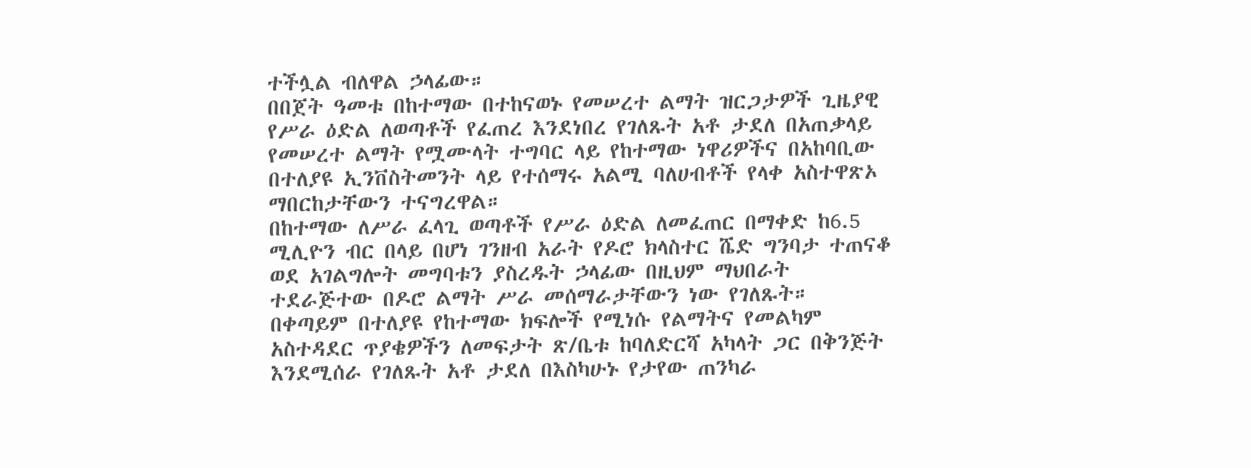ተችሏል ብለዋል ኃላፊው።
በበጀት ዓመቱ በከተማው በተከናወኑ የመሠረተ ልማት ዝርጋታዎች ጊዜያዊ የሥራ ዕድል ለወጣቶች የፈጠረ እንደነበረ የገለጹት አቶ ታደለ በአጠቃላይ የመሠረተ ልማት የሟሙላት ተግባር ላይ የከተማው ነዋሪዎችና በአከባቢው በተለያዩ ኢንቨስትመንት ላይ የተሰማሩ አልሚ ባለሀብቶች የላቀ አስተዋጽኦ ማበርከታቸውን ተናግረዋል።
በከተማው ለሥራ ፈላጊ ወጣቶች የሥራ ዕድል ለመፈጠር በማቀድ ከ6.5 ሚሊዮን ብር በላይ በሆነ ገንዘብ አራት የዶሮ ክላስተር ሼድ ግንባታ ተጠናቆ ወደ አገልግሎት መግባቱን ያስረዱት ኃላፊው በዚህም ማህበራት ተደራጅተው በዶሮ ልማት ሥራ መሰማራታቸውን ነው የገለጹት።
በቀጣይም በተለያዩ የከተማው ክፍሎች የሚነሱ የልማትና የመልካም አስተዳደር ጥያቄዎችን ለመፍታት ጽ/ቤቱ ከባለድርሻ አካላት ጋር በቅንጅት እንደሚሰራ የገለጹት አቶ ታደለ በእስካሁኑ የታየው ጠንካራ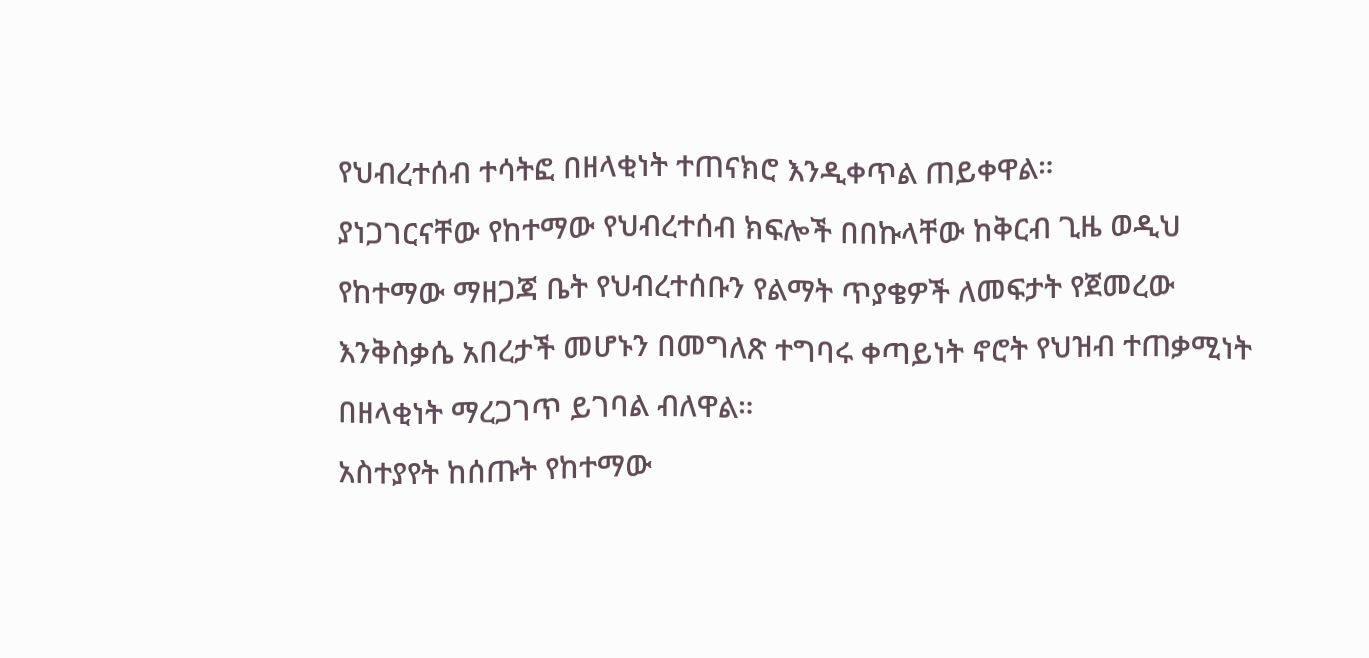የህብረተሰብ ተሳትፎ በዘላቂነት ተጠናክሮ እንዲቀጥል ጠይቀዋል።
ያነጋገርናቸው የከተማው የህብረተሰብ ክፍሎች በበኩላቸው ከቅርብ ጊዜ ወዲህ የከተማው ማዘጋጃ ቤት የህብረተሰቡን የልማት ጥያቄዎች ለመፍታት የጀመረው እንቅስቃሴ አበረታች መሆኑን በመግለጽ ተግባሩ ቀጣይነት ኖሮት የህዝብ ተጠቃሚነት በዘላቂነት ማረጋገጥ ይገባል ብለዋል።
አስተያየት ከሰጡት የከተማው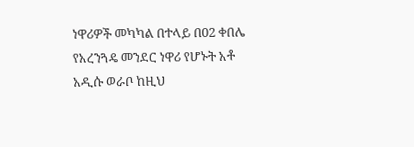ነዋሪዎች መካካል በተላይ በ02 ቀበሌ የአረንጓዴ መንደር ነዋሪ የሆኑት አቶ አዲሱ ወራቦ ከዚህ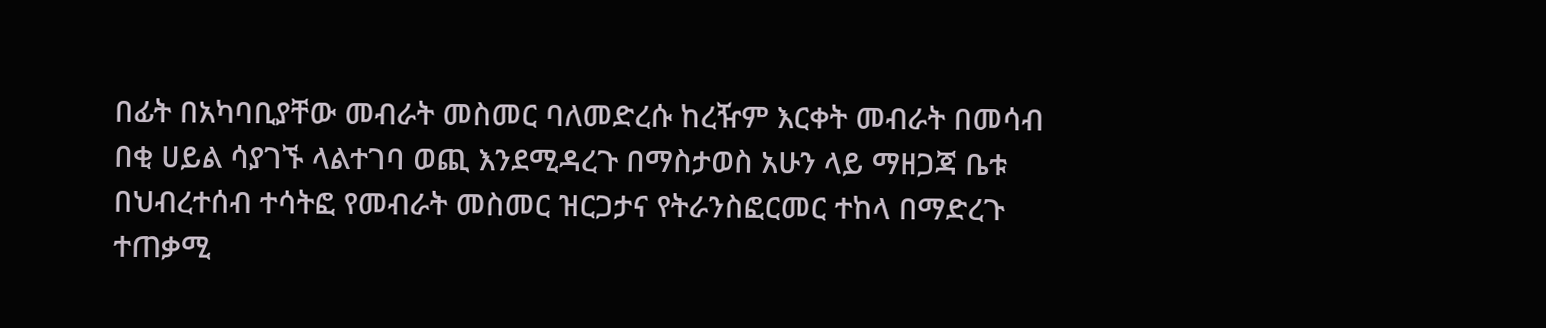በፊት በአካባቢያቸው መብራት መስመር ባለመድረሱ ከረዥም እርቀት መብራት በመሳብ በቂ ሀይል ሳያገኙ ላልተገባ ወጪ እንደሚዳረጉ በማስታወስ አሁን ላይ ማዘጋጃ ቤቱ በህብረተሰብ ተሳትፎ የመብራት መስመር ዝርጋታና የትራንስፎርመር ተከላ በማድረጉ ተጠቃሚ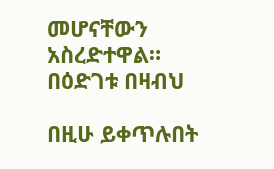መሆናቸውን አስረድተዋል።
በዕድገቱ በዛብህ

በዚሁ ይቀጥሉበት